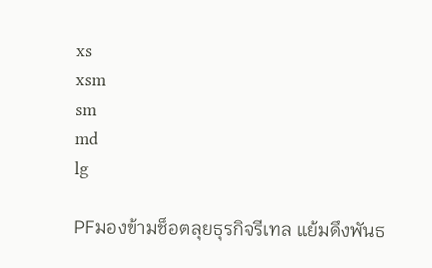xs
xsm
sm
md
lg

PFมองข้ามช็อตลุยธุรกิจรีเทล แย้มดึงพันธ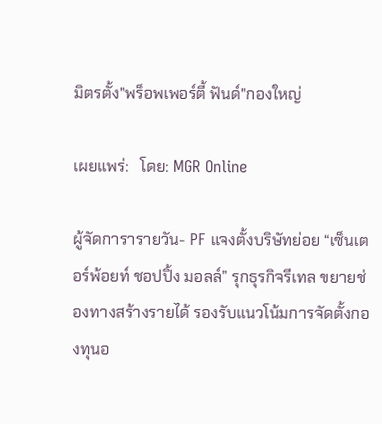มิตรตั้ง"พร็อพเพอร์ตี้ ฟันด์"กองใหญ่

เผยแพร่:   โดย: MGR Online

ผู้จัดการารายวัน- PF แจงตั้งบริษัทย่อย “เซ็นเตอร์พ้อยท์ ชอปปิ้ง มอลล์” รุกธุรกิจรีเทล ขยายช่องทางสร้างรายได้ รองรับแนวโน้มการจัดตั้งกองทุนอ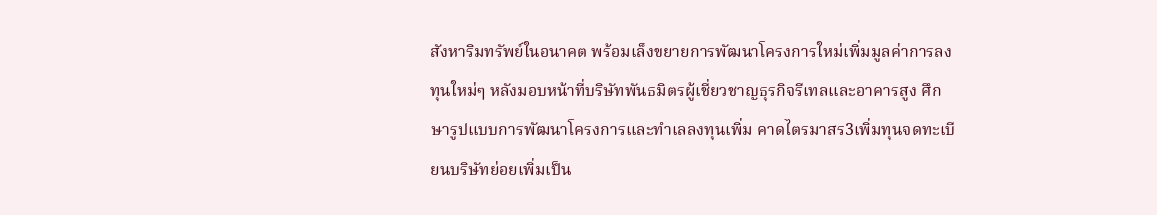สังหาริมทรัพย์ในอนาคต พร้อมเล็งขยายการพัฒนาโครงการใหม่เพิ่มมูลค่าการลงทุนใหม่ๆ หลังมอบหน้าที่บริษัทพันธมิตรผู้เชี่ยวชาญธุรกิจรีเทลและอาคารสูง ศึกษารูปแบบการพัฒนาโครงการและทำเลลงทุนเพิ่ม คาดไตรมาสร3เพิ่มทุนจดทะเบียนบริษัทย่อยเพิ่มเป็น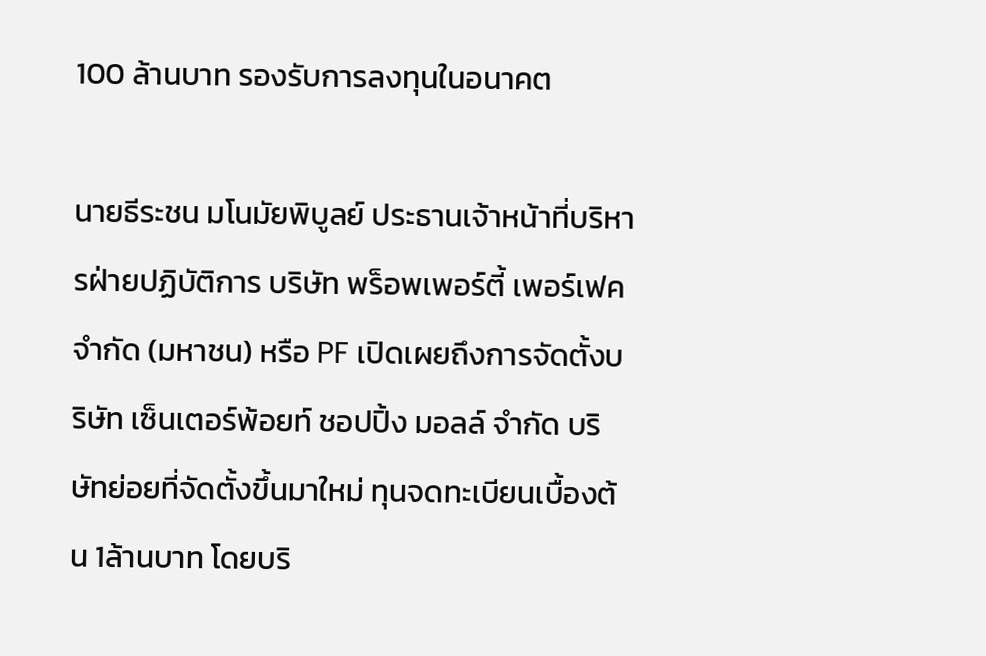100 ล้านบาท รองรับการลงทุนในอนาคต

นายธีระชน มโนมัยพิบูลย์ ประธานเจ้าหน้าที่บริหารฝ่ายปฏิบัติการ บริษัท พร็อพเพอร์ตี้ เพอร์เฟค จำกัด (มหาชน) หรือ PF เปิดเผยถึงการจัดตั้งบริษัท เซ็นเตอร์พ้อยท์ ชอปปิ้ง มอลล์ จำกัด บริษัทย่อยที่จัดตั้งขึ้นมาใหม่ ทุนจดทะเบียนเบื้องต้น 1ล้านบาท โดยบริ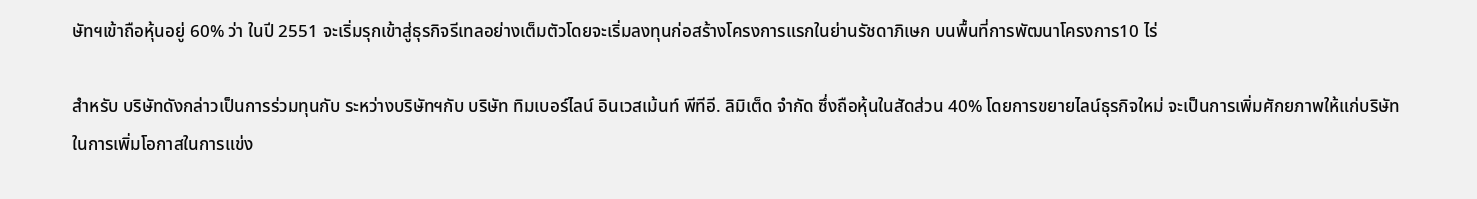ษัทฯเข้าถือหุ้นอยู่ 60% ว่า ในปี 2551 จะเริ่มรุกเข้าสู่ธุรกิจรีเทลอย่างเต็มตัวโดยจะเริ่มลงทุนก่อสร้างโครงการแรกในย่านรัชดาภิเษก บนพื้นที่การพัฒนาโครงการ10 ไร่

สำหรับ บริษัทดังกล่าวเป็นการร่วมทุนกับ ระหว่างบริษัทฯกับ บริษัท ทิมเบอร์ไลน์ อินเวสเม้นท์ พีทีอี. ลิมิเต็ด จำกัด ซึ่งถือหุ้นในสัดส่วน 40% โดยการขยายไลน์ธุรกิจใหม่ จะเป็นการเพิ่มศักยภาพให้แก่บริษัท ในการเพิ่มโอกาสในการแข่ง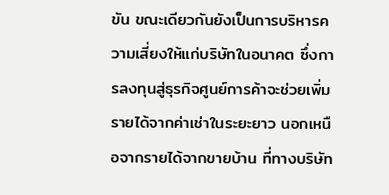ขัน ขณะเดียวกันยังเป็นการบริหารความเสี่ยงให้แก่บริษัทในอนาคต ซึ่งการลงทุนสู่ธุรกิจศูนย์การค้าจะช่วยเพิ่มรายได้จากค่าเช่าในระยะยาว นอกเหนือจากรายได้จากขายบ้าน ที่ทางบริษัท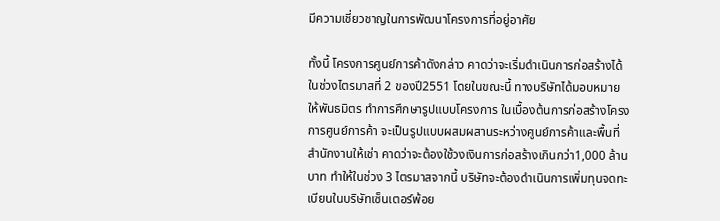มีความเชี่ยวชาญในการพัฒนาโครงการที่อยู่อาศัย

ทั้งนี้ โครงการศูนย์การค้าดังกล่าว คาดว่าจะเริ่มดำเนินการก่อสร้างได้ในช่วงไตรมาสที่ 2 ของปี2551 โดยในขณะนี้ ทางบริษัทได้มอบหมายให้พันธมิตร ทำการศึกษารูปแบบโครงการ ในเบื้องต้นการก่อสร้างโครงการศูนย์การค้า จะเป็นรูปแบบผสมผสานระหว่างศูนย์การค้าและพื้นที่สำนักงานให้เช่า คาดว่าจะต้องใช้วงเงินการก่อสร้างเกินกว่า1,000 ล้านบาท ทำให้ในช่วง 3 ไตรมาสจากนี้ บริษัทจะต้องดำเนินการเพิ่มทุนจดทะเบียนในบริษัทเซ็นเตอร์พ้อย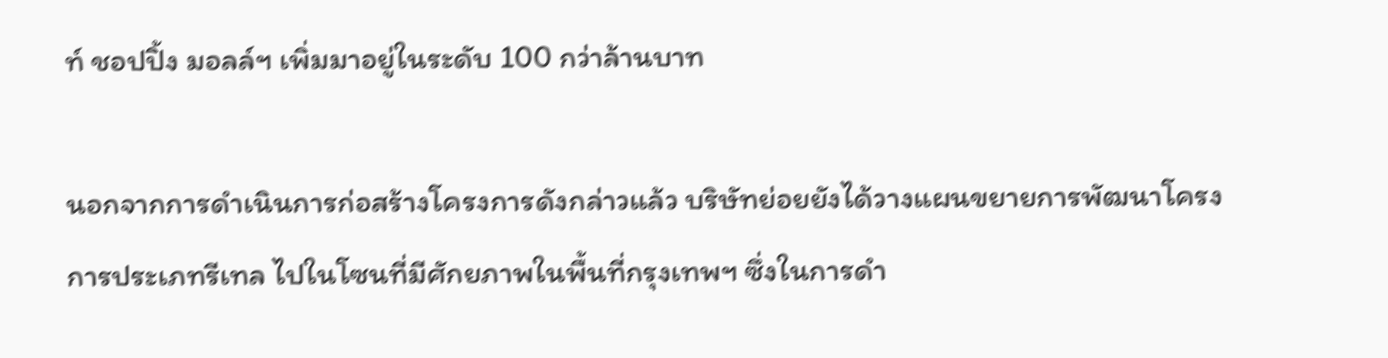ท์ ชอปปิ้ง มอลล์ฯ เพิ่มมาอยู่ในระดับ 100 กว่าล้านบาท

นอกจากการดำเนินการก่อสร้างโครงการดังกล่าวแล้ว บริษัทย่อยยังได้วางแผนขยายการพัฒนาโครงการประเภทรีเทล ไปในโซนที่มีศักยภาพในพื้นที่กรุงเทพฯ ซึ่งในการดำ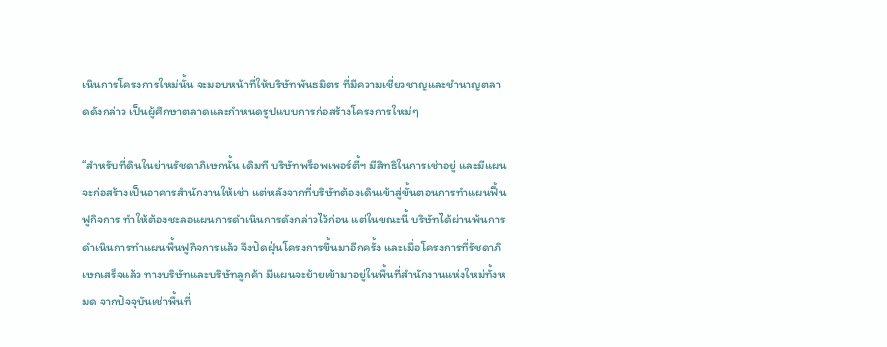เนินการโครงการใหม่นั้น จะมอบหน้าที่ให้บริษัทพันธมิตร ที่มีความเชี่ยวชาญและชำนาญตลาดดังกล่าว เป็นผู้ศึกษาตลาดและกำหนดรูปแบบการก่อสร้างโครงการใหม่ๆ

“สำหรับที่ดินในย่านรัชดาภิเษกนั้น เดิมที บริษัทพร็อพเพอร์ตี้ฯ มีสิทธิในการเช่าอยู่ และมีแผนจะก่อสร้างเป็นอาคารสำนักงานให้เช่า แต่หลังจากที่บริษัทต้องเดินเข้าสู่ขั้นตอนการทำแผนฟื้นฟูกิจการ ทำให้ต้องชะลอแผนการดำเนินการดังกล่าวไว้ก่อน แต่ในขณะนี้ บริษัทได้ผ่านพ้นการดำเนินการทำแผนพื้นฟูกิจการแล้ว จึงปัดฝุ่นโครงการขึ้นมาอีกครั้ง และเมื่อโครงการที่รัชดาภิเษกเสร็จแล้ว ทางบริษัทและบริษัทลูกค้า มีแผนจะย้ายเข้ามาอยู่ในพื้นที่สำนักงานแห่งใหม่ทั้งหมด จากปัจจุบันเช่าพื้นที่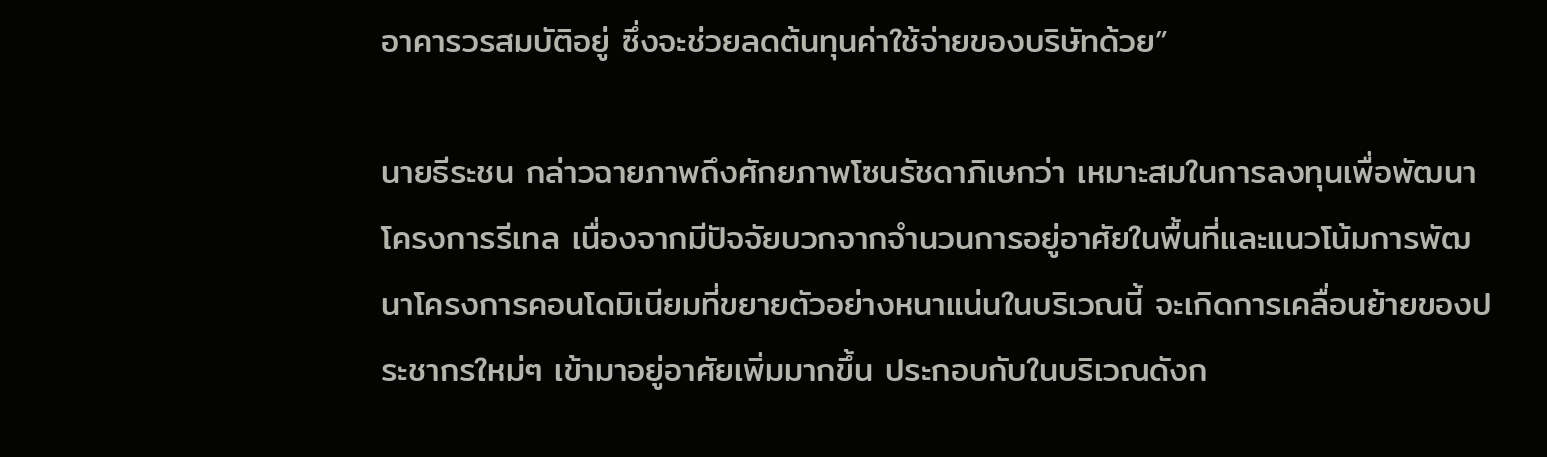อาคารวรสมบัติอยู่ ซึ่งจะช่วยลดต้นทุนค่าใช้จ่ายของบริษัทด้วย”

นายธีระชน กล่าวฉายภาพถึงศักยภาพโซนรัชดาภิเษกว่า เหมาะสมในการลงทุนเพื่อพัฒนาโครงการรีเทล เนื่องจากมีปัจจัยบวกจากจำนวนการอยู่อาศัยในพื้นที่และแนวโน้มการพัฒนาโครงการคอนโดมิเนียมที่ขยายตัวอย่างหนาแน่นในบริเวณนี้ จะเกิดการเคลื่อนย้ายของประชากรใหม่ๆ เข้ามาอยู่อาศัยเพิ่มมากขึ้น ประกอบกับในบริเวณดังก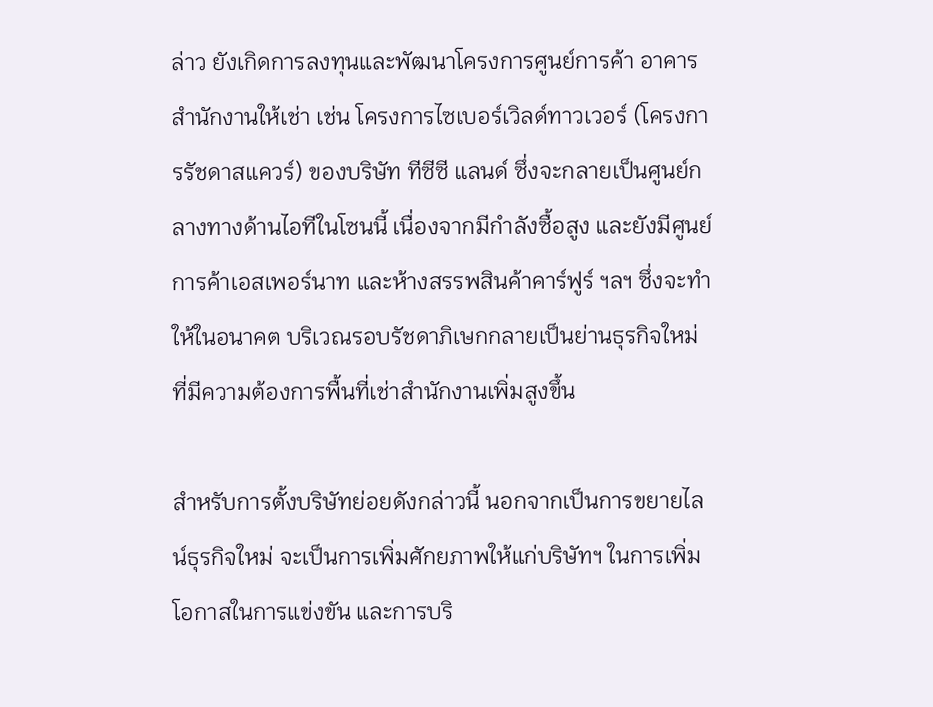ล่าว ยังเกิดการลงทุนและพัฒนาโครงการศูนย์การค้า อาคารสำนักงานให้เช่า เช่น โครงการไซเบอร์เวิลด์ทาวเวอร์ (โครงการรัชดาสแควร์) ของบริษัท ทีซีซี แลนด์ ซึ่งจะกลายเป็นศูนย์กลางทางด้านไอทีในโซนนี้ เนื่องจากมีกำลังซื้อสูง และยังมีศูนย์การค้าเอสเพอร์นาท และห้างสรรพสินค้าคาร์ฟูร์ ฯลฯ ซึ่งจะทำให้ในอนาคต บริเวณรอบรัชดาภิเษกกลายเป็นย่านธุรกิจใหม่ ที่มีความต้องการพื้นที่เช่าสำนักงานเพิ่มสูงขึ้น

สำหรับการตั้งบริษัทย่อยดังกล่าวนี้ นอกจากเป็นการขยายไลน์ธุรกิจใหม่ จะเป็นการเพิ่มศักยภาพให้แก่บริษัทฯ ในการเพิ่มโอกาสในการแข่งขัน และการบริ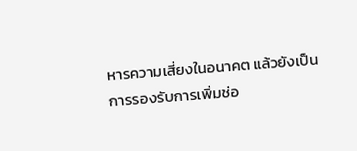หารความเสี่ยงในอนาคต แล้วยังเป็นการรองรับการเพิ่มช่อ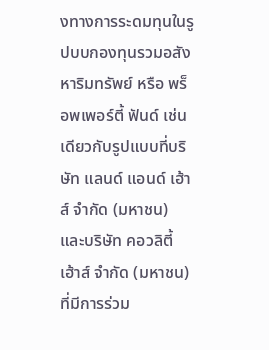งทางการระดมทุนในรูปบบกองทุนรวมอสังหาริมทรัพย์ หรือ พร็อพเพอร์ตี้ ฟันด์ เช่นเดียวกับรูปแบบที่บริษัท แลนด์ แอนด์ เฮ้าส์ จำกัด (มหาชน) และบริษัท คอวลิตี้ เฮ้าส์ จำกัด (มหาชน) ที่มีการร่วม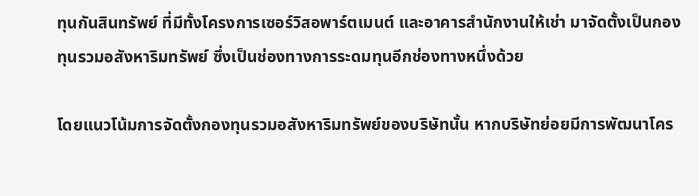ทุนกันสินทรัพย์ ที่มีทั้งโครงการเซอร์วิสอพาร์ตเมนต์ และอาคารสำนักงานให้เช่า มาจัดตั้งเป็นกองทุนรวมอสังหาริมทรัพย์ ซึ่งเป็นช่องทางการระดมทุนอีกช่องทางหนึ่งด้วย

โดยแนวโน้มการจัดตั้งกองทุนรวมอสังหาริมทรัพย์ของบริษัทนั้น หากบริษัทย่อยมีการพัฒนาโคร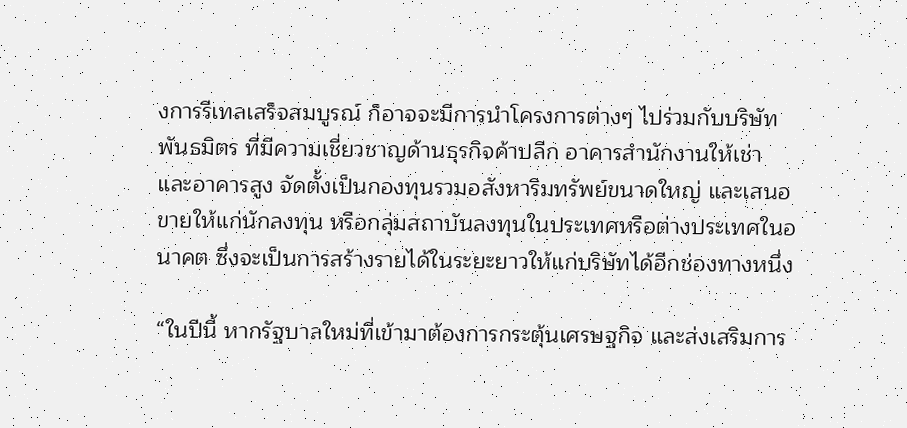งการรีเทลเสร็จสมบูรณ์ ก็อาจจะมีการนำโครงการต่างๆ ไปร่วมกับบริษัทพันธมิตร ที่มีความเชี่ยวชาญด้านธุรกิจค้าปลีก อาคารสำนักงานให้เช่า และอาคารสูง จัดตั้งเป็นกองทุนรวมอสังหาริมทรัพย์ขนาดใหญ่ และเสนอขายให้แก่นักลงทุน หรือกลุ่มสถาบันลงทุนในประเทศหรือต่างประเทศในอนาคต ซึ่งจะเป็นการสร้างรายได้ในระยะยาวให้แก่บริษัทได้อีกช่องทางหนึ่ง

“ในปีนี้ หากรัฐบาลใหม่ที่เข้ามาต้องการกระตุ้นเศรษฐกิจ และส่งเสริมการ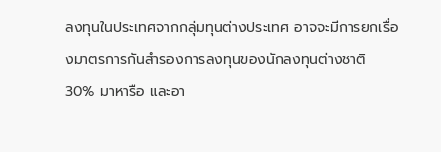ลงทุนในประเทศจากกลุ่มทุนต่างประเทศ อาจจะมีการยกเรื่องมาตรการกันสำรองการลงทุนของนักลงทุนต่างชาติ 30% มาหารือ และอา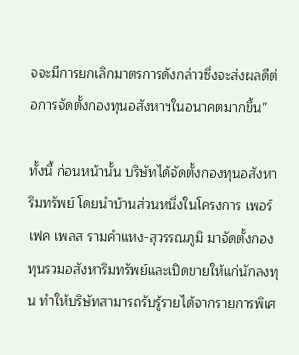จจะมีการยกเลิกมาตรการดังกล่าวซึ่งจะส่งผลดีต่อการจัดตั้งกองทุนอสังหาฯในอนาคตมากขึ้น”

ทั้งนี้ ก่อนหน้านั้น บริษัทได้จัดตั้งกองทุนอสังหาริมทรัพย์ โดยนำบ้านส่วนหนึ่งในโครงการ เพอร์เฟค เพลส รามคำแหง-สุวรรณภูมิ มาจัดตั้งกองทุนรวมอสังหาริมทรัพย์และเปิดขายให้แก่นักลงทุน ทำให้บริษัทสามารถรับรู้รายได้จากรายการพิเศ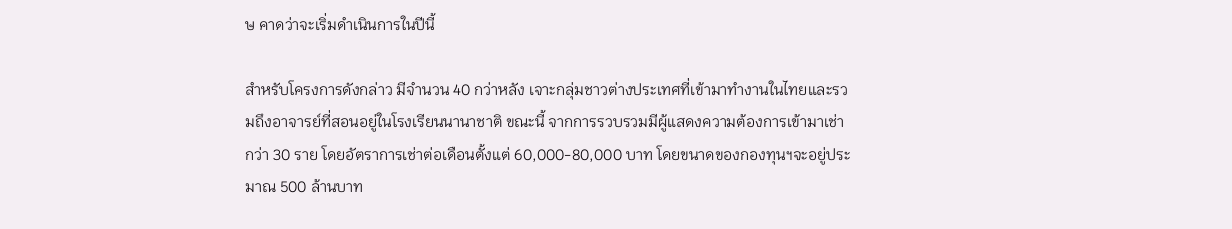ษ คาดว่าจะเริ่มดำเนินการในปีนี้

สำหรับโครงการดังกล่าว มีจำนวน 40 กว่าหลัง เจาะกลุ่มชาวต่างประเทศที่เข้ามาทำงานในไทยและรวมถึงอาจารย์ที่สอนอยู่ในโรงเรียนนานาชาติ ขณะนี้ จากการรวบรวมมีผู้แสดงความต้องการเข้ามาเช่ากว่า 30 ราย โดยอัตราการเช่าต่อเดือนตั้งแต่ 60,000-80,000 บาท โดยขนาดของกองทุนฯจะอยู่ประมาณ 500 ล้านบาท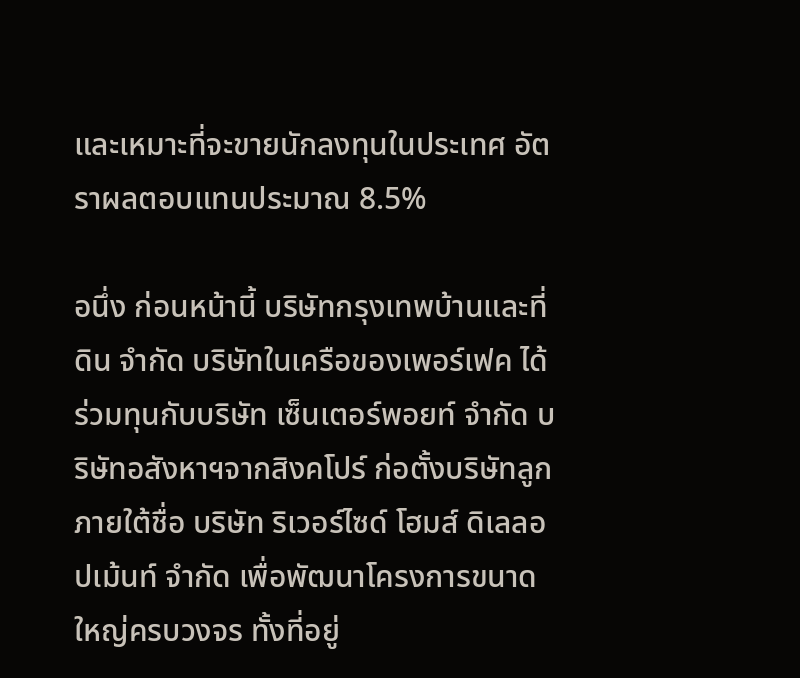และเหมาะที่จะขายนักลงทุนในประเทศ อัตราผลตอบแทนประมาณ 8.5%

อนึ่ง ก่อนหน้านี้ บริษัทกรุงเทพบ้านและที่ดิน จำกัด บริษัทในเครือของเพอร์เฟค ได้ร่วมทุนกับบริษัท เซ็นเตอร์พอยท์ จำกัด บริษัทอสังหาฯจากสิงคโปร์ ก่อตั้งบริษัทลูก ภายใต้ชื่อ บริษัท ริเวอร์ไซด์ โฮมส์ ดิเลลอปเม้นท์ จำกัด เพื่อพัฒนาโครงการขนาดใหญ่ครบวงจร ทั้งที่อยู่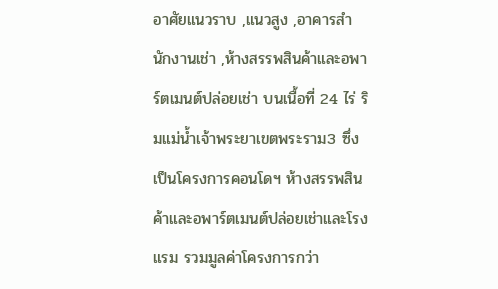อาศัยแนวราบ ,แนวสูง ,อาคารสำนักงานเช่า ,ห้างสรรพสินค้าและอพาร์ตเมนต์ปล่อยเช่า บนเนื้อที่ 24 ไร่ ริมแม่น้ำเจ้าพระยาเขตพระราม3 ซึ่งเป็นโครงการคอนโดฯ ห้างสรรพสินค้าและอพาร์ตเมนต์ปล่อยเช่าและโรงแรม รวมมูลค่าโครงการกว่า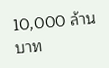10,000 ล้านบาท